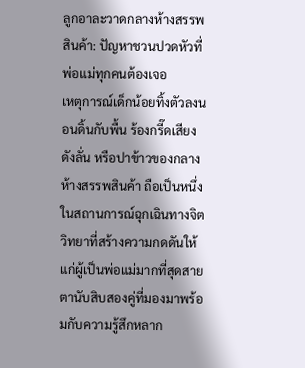ลูกอาละวาดกลางห้างสรรพสินค้า: ปัญหาชวนปวดหัวที่พ่อแม่ทุกคนต้องเจอ
เหตุการณ์เด็กน้อยทิ้งตัวลงนอนดิ้นกับพื้น ร้องกรี๊ดเสียงดังลั่น หรือปาข้าวของกลางห้างสรรพสินค้า ถือเป็นหนึ่งในสถานการณ์ฉุกเฉินทางจิตวิทยาที่สร้างความกดดันให้แก่ผู้เป็นพ่อแม่มากที่สุดสายตานับสิบสองคู่ที่มองมาพร้อมกับความรู้สึกหลาก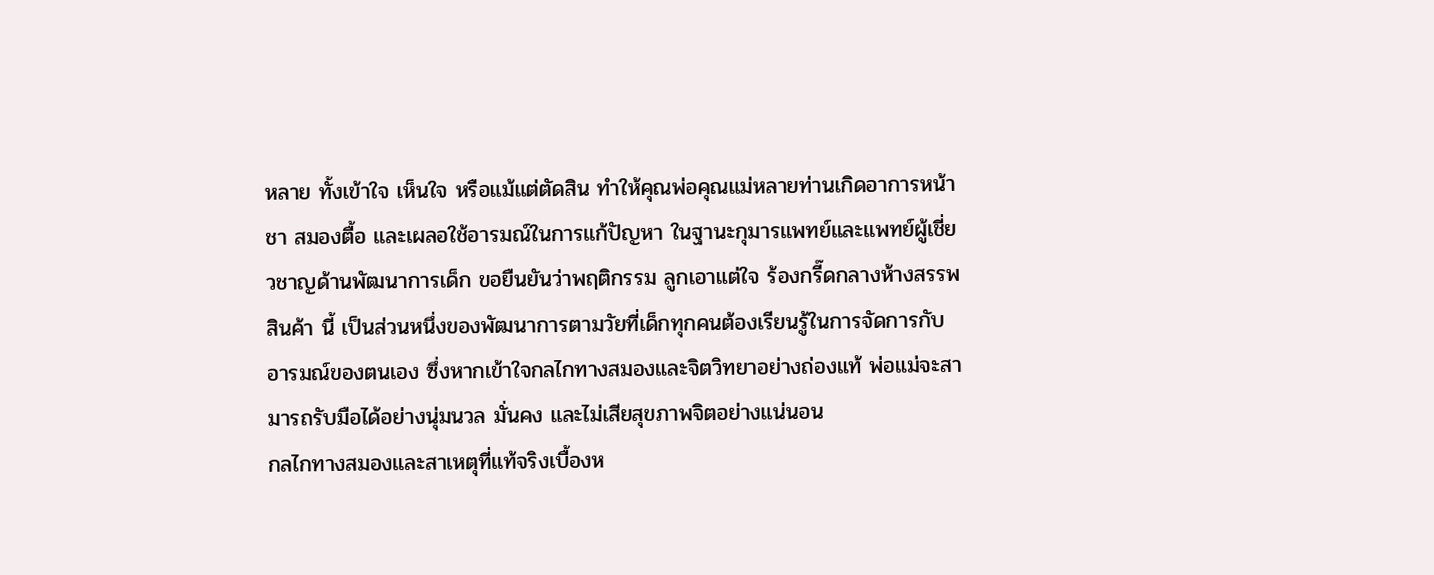หลาย ทั้งเข้าใจ เห็นใจ หรือแม้แต่ตัดสิน ทำให้คุณพ่อคุณแม่หลายท่านเกิดอาการหน้าชา สมองตื้อ และเผลอใช้อารมณ์ในการแก้ปัญหา ในฐานะกุมารแพทย์และแพทย์ผู้เชี่ยวชาญด้านพัฒนาการเด็ก ขอยืนยันว่าพฤติกรรม ลูกเอาแต่ใจ ร้องกรี๊ดกลางห้างสรรพสินค้า นี้ เป็นส่วนหนึ่งของพัฒนาการตามวัยที่เด็กทุกคนต้องเรียนรู้ในการจัดการกับอารมณ์ของตนเอง ซึ่งหากเข้าใจกลไกทางสมองและจิตวิทยาอย่างถ่องแท้ พ่อแม่จะสามารถรับมือได้อย่างนุ่มนวล มั่นคง และไม่เสียสุขภาพจิตอย่างแน่นอน
กลไกทางสมองและสาเหตุที่แท้จริงเบื้องห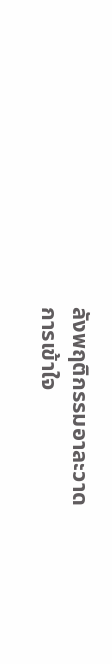ลังพฤติกรรมอาละวาด
การเข้าใจ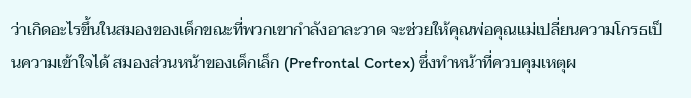ว่าเกิดอะไรขึ้นในสมองของเด็กขณะที่พวกเขากำลังอาละวาด จะช่วยให้คุณพ่อคุณแม่เปลี่ยนความโกรธเป็นความเข้าใจได้ สมองส่วนหน้าของเด็กเล็ก (Prefrontal Cortex) ซึ่งทำหน้าที่ควบคุมเหตุผ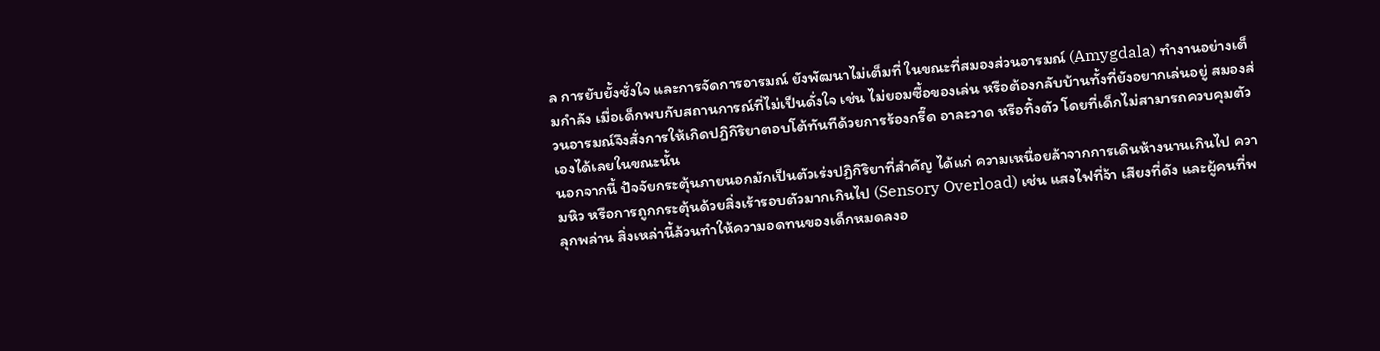ล การยับยั้งชั่งใจ และการจัดการอารมณ์ ยังพัฒนาไม่เต็มที่ ในขณะที่สมองส่วนอารมณ์ (Amygdala) ทำงานอย่างเต็มกำลัง เมื่อเด็กพบกับสถานการณ์ที่ไม่เป็นดั่งใจ เช่น ไม่ยอมซื้อของเล่น หรือต้องกลับบ้านทั้งที่ยังอยากเล่นอยู่ สมองส่วนอารมณ์จึงสั่งการให้เกิดปฏิกิริยาตอบโต้ทันทีด้วยการร้องกรี๊ด อาละวาด หรือทิ้งตัว โดยที่เด็กไม่สามารถควบคุมตัวเองได้เลยในขณะนั้น
นอกจากนี้ ปัจจัยกระตุ้นภายนอกมักเป็นตัวเร่งปฏิกิริยาที่สำคัญ ได้แก่ ความเหนื่อยล้าจากการเดินห้างนานเกินไป ความหิว หรือการถูกกระตุ้นด้วยสิ่งเร้ารอบตัวมากเกินไป (Sensory Overload) เช่น แสงไฟที่จ้า เสียงที่ดัง และผู้คนที่พลุกพล่าน สิ่งเหล่านี้ล้วนทำให้ความอดทนของเด็กหมดลงอ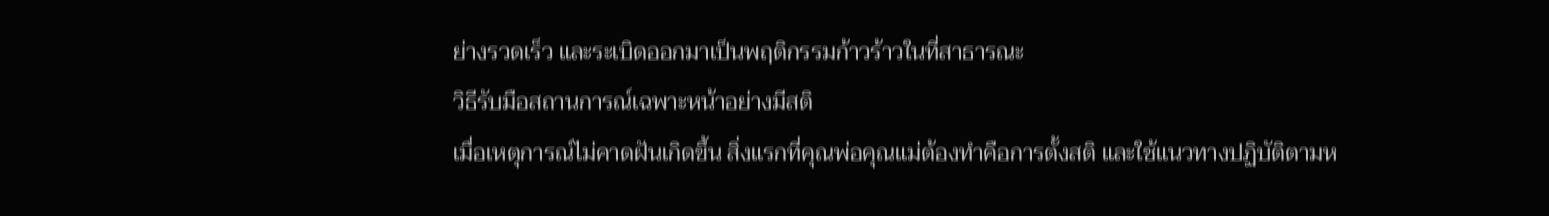ย่างรวดเร็ว และระเบิดออกมาเป็นพฤติกรรมก้าวร้าวในที่สาธารณะ
วิธีรับมือสถานการณ์เฉพาะหน้าอย่างมีสติ
เมื่อเหตุการณ์ไม่คาดฝันเกิดขึ้น สิ่งแรกที่คุณพ่อคุณแม่ต้องทำคือการตั้งสติ และใช้แนวทางปฏิบัติตามห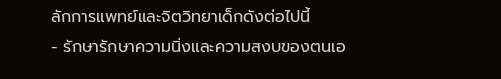ลักการแพทย์และจิตวิทยาเด็กดังต่อไปนี้
- รักษารักษาความนิ่งและความสงบของตนเอ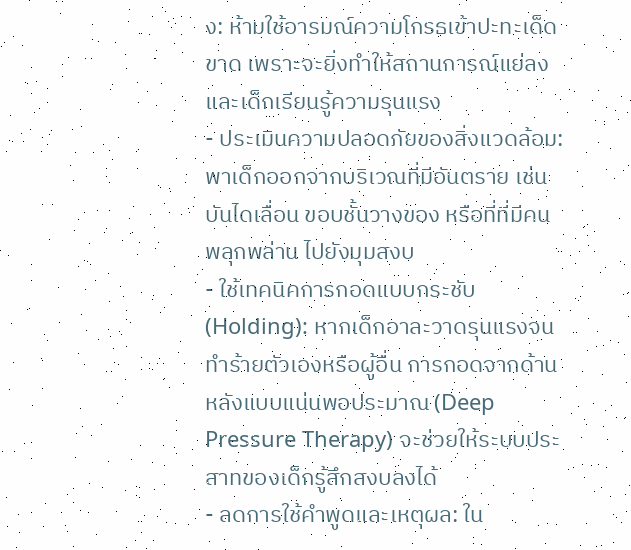ง: ห้ามใช้อารมณ์ความโกรธเข้าปะทะเด็ดขาด เพราะจะยิ่งทำให้สถานการณ์แย่ลงและเด็กเรียนรู้ความรุนแรง
- ประเมินความปลอดภัยของสิ่งแวดล้อม: พาเด็กออกจากบริเวณที่มีอันตราย เช่น บันไดเลื่อน ขอบชั้นวางของ หรือที่ที่มีคนพลุกพล่าน ไปยังมุมสงบ
- ใช้เทคนิคการกอดแบบกระชับ (Holding): หากเด็กอาละวาดรุนแรงจนทำร้ายตัวเองหรือผู้อื่น การกอดจากด้านหลังแบบแน่นพอประมาณ (Deep Pressure Therapy) จะช่วยให้ระบบประสาทของเด็กรู้สึกสงบลงได้
- ลดการใช้คำพูดและเหตุผล: ใน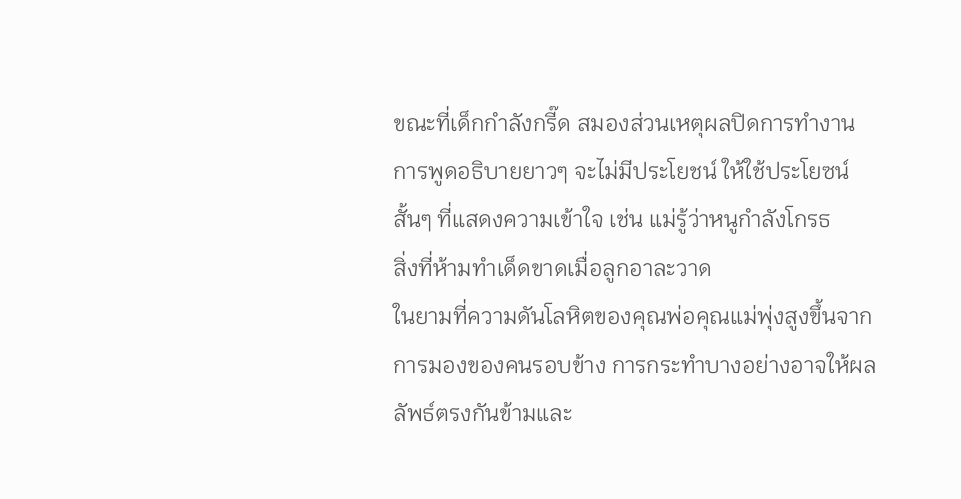ขณะที่เด็กกำลังกรี๊ด สมองส่วนเหตุผลปิดการทำงาน การพูดอธิบายยาวๆ จะไม่มีประโยชน์ ให้ใช้ประโยซน์สั้นๆ ที่แสดงความเข้าใจ เช่น แม่รู้ว่าหนูกำลังโกรธ
สิ่งที่ห้ามทำเด็ดขาดเมื่อลูกอาละวาด
ในยามที่ความดันโลหิตของคุณพ่อคุณแม่พุ่งสูงขึ้นจากการมองของคนรอบข้าง การกระทำบางอย่างอาจให้ผลลัพธ์ตรงกันข้ามและ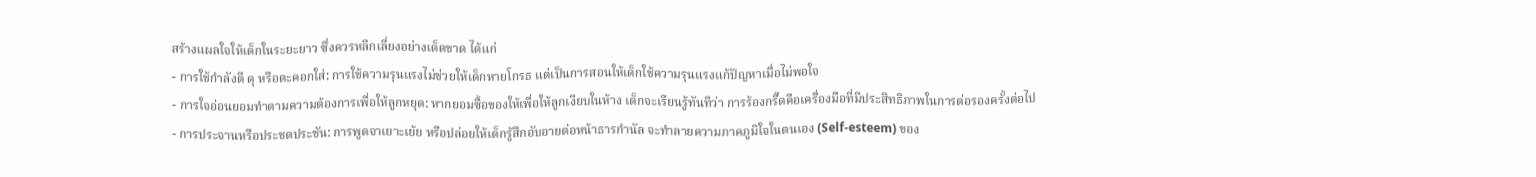สร้างแผลใจให้เด็กในระยะยาว ซึ่งควรหลีกเลี่ยงอย่างเด็ดขาด ได้แก่
- การใช้กำลังตี ดุ หรือตะคอกใส่: การใช้ความรุนแรงไม่ช่วยให้เด็กหายโกรธ แต่เป็นการสอนให้เด็กใช้ความรุนแรงแก้ปัญหาเมื่อไม่พอใจ
- การใจอ่อนยอมทำตามความต้องการเพื่อให้ลูกหยุด: หากยอมซื้อของให้เพื่อให้ลูกเงียบในห้าง เด็กจะเรียนรู้ทันทีว่า การร้องกรี๊ดคือเครื่องมือที่มีประสิทธิภาพในการต่อรองครั้งต่อไป
- การประจานหรือประชดประชัน: การพูดจาเยาะเย้ย หรือปล่อยให้เด็กรู้สึกอับอายต่อหน้าธารกำนัล จะทำลายความภาคภูมิใจในตนเอง (Self-esteem) ของ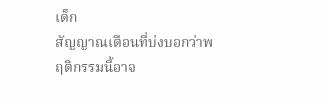เด็ก
สัญญาณเตือนที่บ่งบอกว่าพฤติกรรมนี้อาจ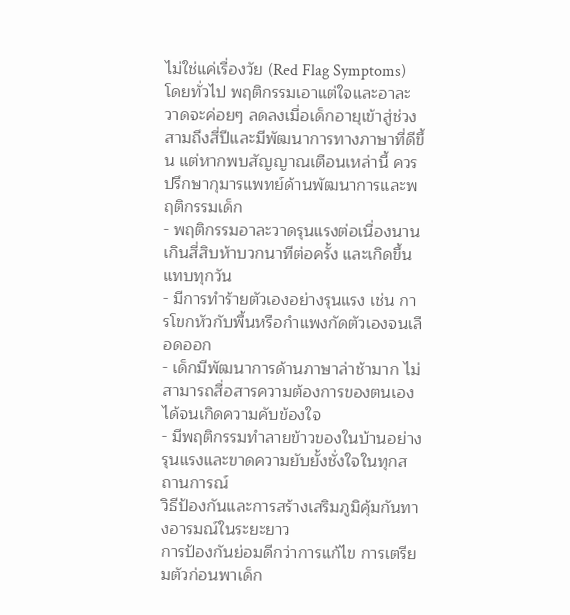ไม่ใช่แค่เรื่องวัย (Red Flag Symptoms)
โดยทั่วไป พฤติกรรมเอาแต่ใจและอาละวาดจะค่อยๆ ลดลงเมื่อเด็กอายุเข้าสู่ช่วงสามถึงสี่ปีและมีพัฒนาการทางภาษาที่ดีขึ้น แต่หากพบสัญญาณเตือนเหล่านี้ ควรปรึกษากุมารแพทย์ด้านพัฒนาการและพฤติกรรมเด็ก
- พฤติกรรมอาละวาดรุนแรงต่อเนื่องนานเกินสี่สิบห้าบวกนาทีต่อครั้ง และเกิดขึ้นแทบทุกวัน
- มีการทำร้ายตัวเองอย่างรุนแรง เช่น การโขกหัวกับพื้นหรือกำแพงกัดตัวเองจนเลือดออก
- เด็กมีพัฒนาการด้านภาษาล่าช้ามาก ไม่สามารถสื่อสารความต้องการของตนเองได้จนเกิดความคับข้องใจ
- มีพฤติกรรมทำลายข้าวของในบ้านอย่างรุนแรงและขาดความยับยั้งชั่งใจในทุกสถานการณ์
วิธีป้องกันและการสร้างเสริมภูมิคุ้มกันทางอารมณ์ในระยะยาว
การป้องกันย่อมดีกว่าการแก้ไข การเตรียมตัวก่อนพาเด็ก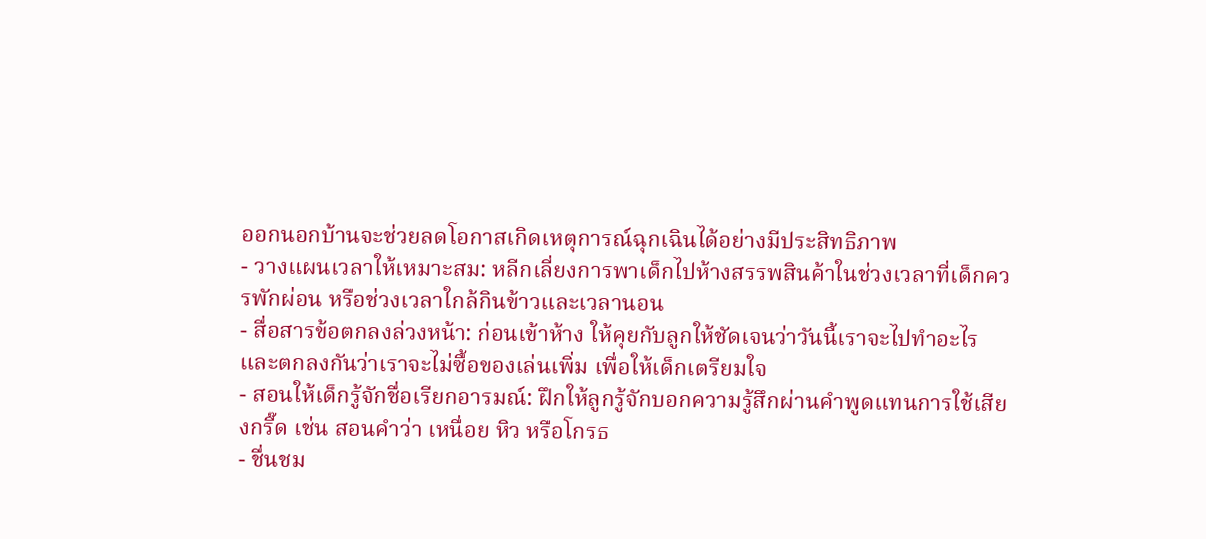ออกนอกบ้านจะช่วยลดโอกาสเกิดเหตุการณ์ฉุกเฉินได้อย่างมีประสิทธิภาพ
- วางแผนเวลาให้เหมาะสม: หลีกเลี่ยงการพาเด็กไปห้างสรรพสินค้าในช่วงเวลาที่เด็กควรพักผ่อน หรือช่วงเวลาใกล้กินข้าวและเวลานอน
- สื่อสารข้อตกลงล่วงหน้า: ก่อนเข้าห้าง ให้คุยกับลูกให้ชัดเจนว่าวันนี้เราจะไปทำอะไร และตกลงกันว่าเราจะไม่ซื้อของเล่นเพิ่ม เพื่อให้เด็กเตรียมใจ
- สอนให้เด็กรู้จักชื่อเรียกอารมณ์: ฝึกให้ลูกรู้จักบอกความรู้สึกผ่านคำพูดแทนการใช้เสียงกรี๊ด เช่น สอนคำว่า เหนื่อย หิว หรือโกรธ
- ชื่นชม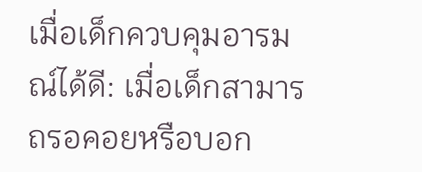เมื่อเด็กควบคุมอารมณ์ได้ดี: เมื่อเด็กสามารถรอคอยหรือบอก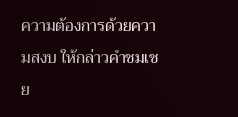ความต้องการด้วยความสงบ ให้กล่าวคำชมเชย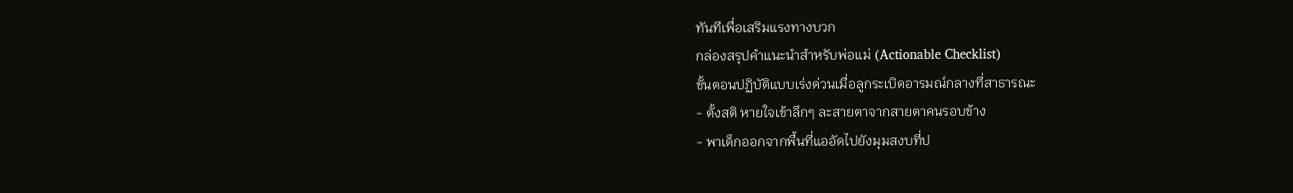ทันทีเพื่อเสริมแรงทางบวก
กล่องสรุปคำแนะนำสำหรับพ่อแม่ (Actionable Checklist)
ขั้นตอนปฏิบัติแบบเร่งด่วนเมื่อลูกระเบิดอารมณ์กลางที่สาธารณะ
- ตั้งสติ หายใจเข้าลึกๆ ละสายตาจากสายตาคนรอบข้าง
- พาเด็กออกจากพื้นที่แออัดไปยังมุมสงบที่ป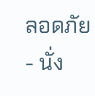ลอดภัย
- นั่ง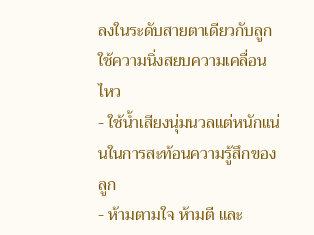ลงในระดับสายตาเดียวกับลูก ใช้ความนิ่งสยบความเคลื่อนไหว
- ใช้น้ำเสียงนุ่มนวลแต่หนักแน่นในการสะท้อนความรู้สึกของลูก
- ห้ามตามใจ ห้ามตี และ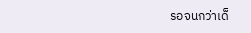รอจนกว่าเด็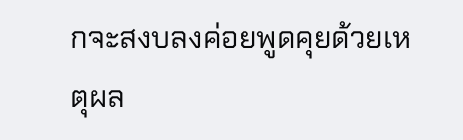กจะสงบลงค่อยพูดคุยด้วยเหตุผล